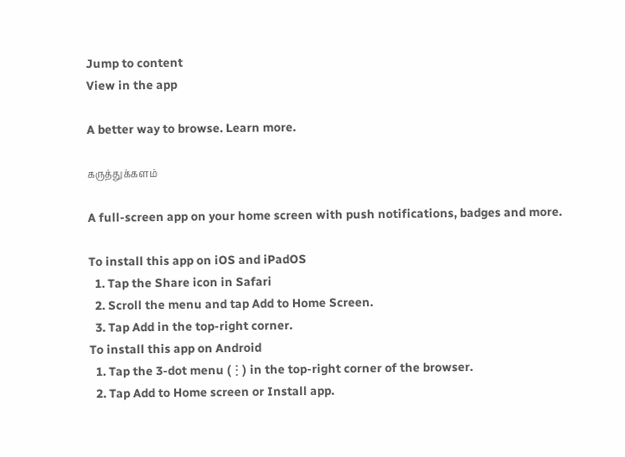Jump to content
View in the app

A better way to browse. Learn more.

கருத்துக்களம்

A full-screen app on your home screen with push notifications, badges and more.

To install this app on iOS and iPadOS
  1. Tap the Share icon in Safari
  2. Scroll the menu and tap Add to Home Screen.
  3. Tap Add in the top-right corner.
To install this app on Android
  1. Tap the 3-dot menu (⋮) in the top-right corner of the browser.
  2. Tap Add to Home screen or Install app.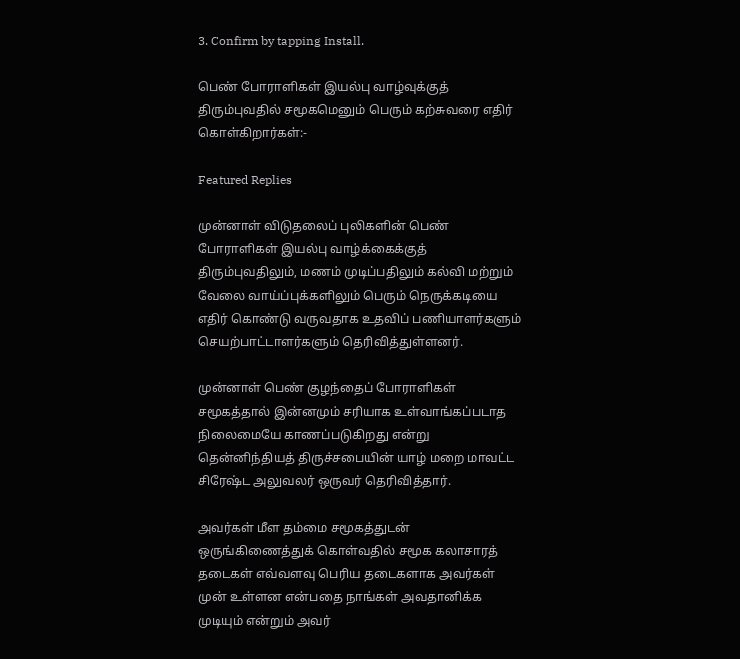3. Confirm by tapping Install.

பெண் போராளிகள் இயல்பு வாழ்வுக்குத் திரும்புவதில் சமூகமெனும் பெரும் கற்சுவரை எதிர் கொள்கிறார்கள்:-

Featured Replies

முன்னாள் விடுதலைப் புலிகளின் பெண் போராளிகள் இயல்பு வாழ்க்கைக்குத் திரும்புவதிலும், மணம் முடிப்பதிலும் கல்வி மற்றும் வேலை வாய்ப்புக்களிலும் பெரும் நெருக்கடியை எதிர் கொண்டு வருவதாக உதவிப் பணியாளர்களும் செயற்பாட்டாளர்களும் தெரிவித்துள்ளனர்.

முன்னாள் பெண் குழந்தைப் போராளிகள் சமூகத்தால் இன்னமும் சரியாக உள்வாங்கப்படாத நிலைமையே காணப்படுகிறது என்று தென்னிந்தியத் திருச்சபையின் யாழ் மறை மாவட்ட சிரேஷ்ட அலுவலர் ஒருவர் தெரிவித்தார்.

அவர்கள் மீள தம்மை சமூகத்துடன் ஒருங்கிணைத்துக் கொள்வதில் சமூக கலாசாரத் தடைகள் எவ்வளவு பெரிய தடைகளாக அவர்கள் முன் உள்ளன என்பதை நாங்கள் அவதானிக்க முடியும் என்றும் அவர்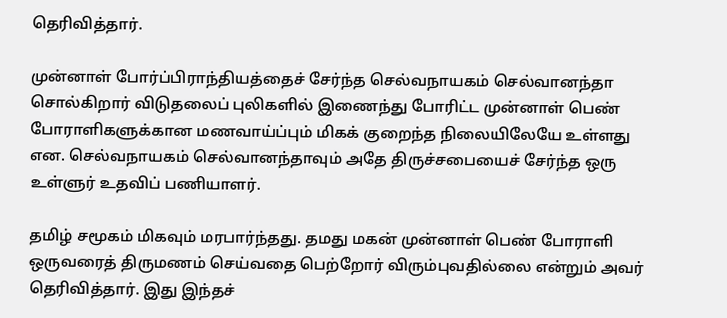தெரிவித்தார்.

முன்னாள் போர்ப்பிராந்தியத்தைச் சேர்ந்த செல்வநாயகம் செல்வானந்தா சொல்கிறார் விடுதலைப் புலிகளில் இணைந்து போரிட்ட முன்னாள் பெண் போராளிகளுக்கான மணவாய்ப்பும் மிகக் குறைந்த நிலையிலேயே உள்ளது என. செல்வநாயகம் செல்வானந்தாவும் அதே திருச்சபையைச் சேர்ந்த ஒரு உள்ளுர் உதவிப் பணியாளர்.

தமிழ் சமூகம் மிகவும் மரபார்ந்தது. தமது மகன் முன்னாள் பெண் போராளி ஒருவரைத் திருமணம் செய்வதை பெற்றோர் விரும்புவதில்லை என்றும் அவர் தெரிவித்தார். இது இந்தச்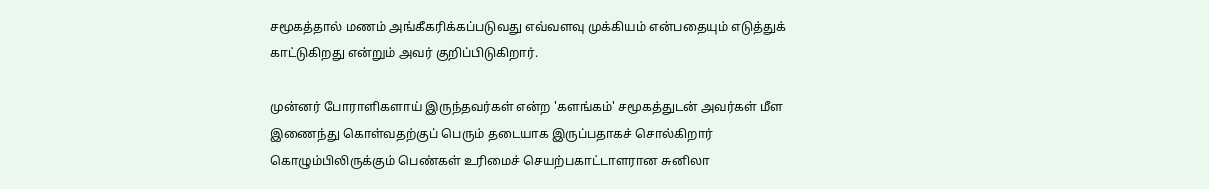சமூகத்தால் மணம் அங்கீகரிக்கப்படுவது எவ்வளவு முக்கியம் என்பதையும் எடுத்துக் காட்டுகிறது என்றும் அவர் குறிப்பிடுகிறார்.

முன்னர் போராளிகளாய் இருந்தவர்கள் என்ற 'களங்கம்' சமூகத்துடன் அவர்கள் மீள இணைந்து கொள்வதற்குப் பெரும் தடையாக இருப்பதாகச் சொல்கிறார் கொழும்பிலிருக்கும் பெண்கள் உரிமைச் செயற்பகாட்டாளரான சுனிலா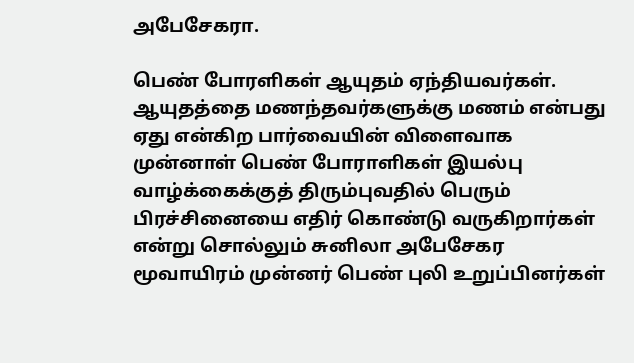அபேசேகரா.

பெண் போரளிகள் ஆயுதம் ஏந்தியவர்கள். ஆயுதத்தை மணந்தவர்களுக்கு மணம் என்பது ஏது என்கிற பார்வையின் விளைவாக முன்னாள் பெண் போராளிகள் இயல்பு வாழ்க்கைக்குத் திரும்புவதில் பெரும் பிரச்சினையை எதிர் கொண்டு வருகிறார்கள் என்று சொல்லும் சுனிலா அபேசேகர மூவாயிரம் முன்னர் பெண் புலி உறுப்பினர்கள்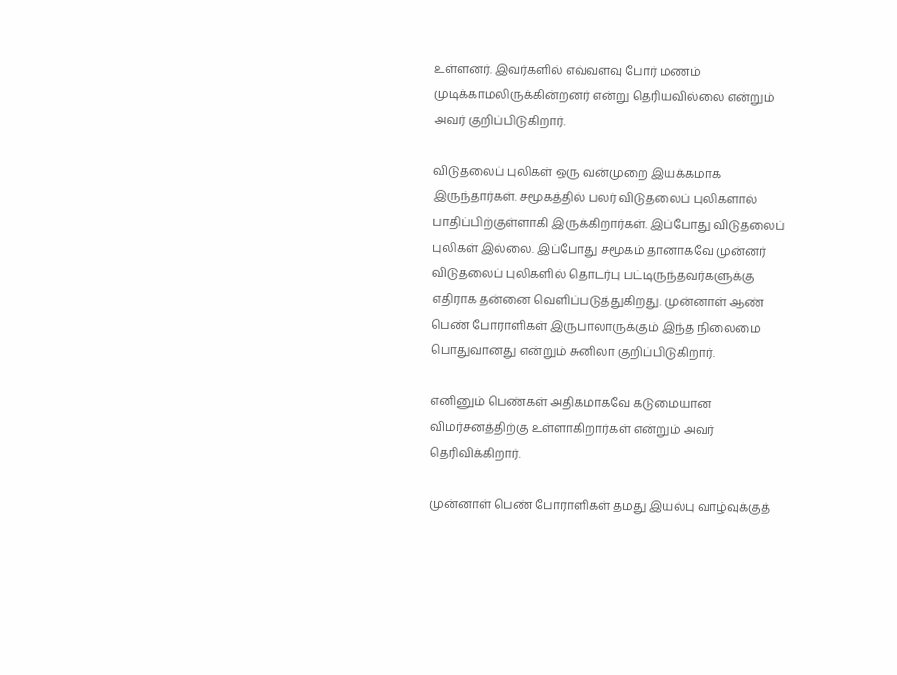உள்ளனர். இவர்களில் எவ்வளவு போர் மணம் முடிக்காமலிருக்கின்றனர் என்று தெரியவில்லை என்றும் அவர் குறிப்பிடுகிறார்.

விடுதலைப் புலிகள் ஒரு வன்முறை இயக்கமாக இருந்தார்கள். சமூகத்தில் பலர் விடுதலைப் புலிகளால் பாதிப்பிற்குள்ளாகி இருக்கிறார்கள். இப்போது விடுதலைப் புலிகள் இல்லை. இப்போது சமூகம் தானாகவே முன்னர் விடுதலைப் புலிகளில் தொடர்பு பட்டிருந்தவர்களுக்கு எதிராக தன்னை வெளிப்படுத்துகிறது. முன்னாள் ஆண் பெண் போராளிகள் இருபாலாருக்கும் இந்த நிலைமை பொதுவானது என்றும் சுனிலா குறிப்பிடுகிறார்.

எனினும் பெண்கள் அதிகமாகவே கடுமையான விமர்சனத்திற்கு உள்ளாகிறார்கள் என்றும் அவர் தெரிவிக்கிறார்.

முன்னாள் பெண் போராளிகள் தமது இயல்பு வாழ்வுக்குத்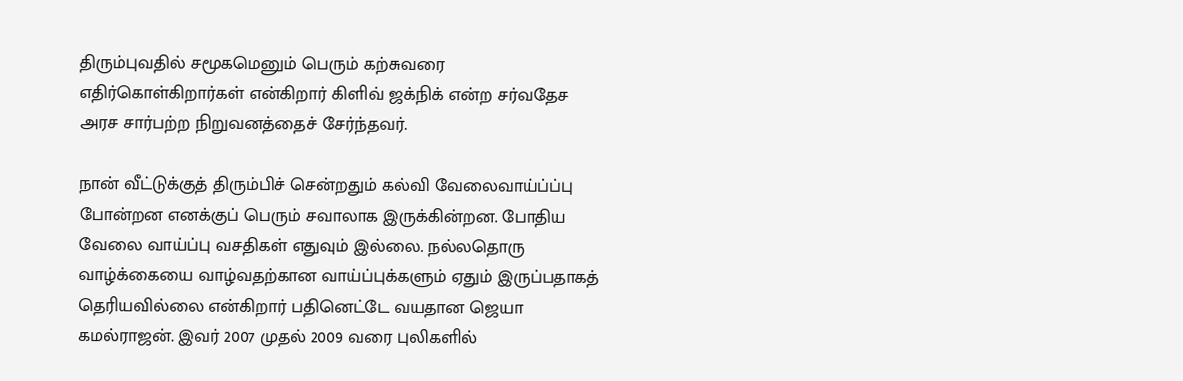திரும்புவதில் சமூகமெனும் பெரும் கற்சுவரை எதிர்கொள்கிறார்கள் என்கிறார் கிளிவ் ஜக்நிக் என்ற சர்வதேச அரச சார்பற்ற நிறுவனத்தைச் சேர்ந்தவர்.

நான் வீட்டுக்குத் திரும்பிச் சென்றதும் கல்வி வேலைவாய்ப்ப்பு போன்றன எனக்குப் பெரும் சவாலாக இருக்கின்றன. போதிய வேலை வாய்ப்பு வசதிகள் எதுவும் இல்லை. நல்லதொரு வாழ்க்கையை வாழ்வதற்கான வாய்ப்புக்களும் ஏதும் இருப்பதாகத் தெரியவில்லை என்கிறார் பதினெட்டே வயதான ஜெயா கமல்ராஜன். இவர் 2007 முதல் 2009 வரை புலிகளில்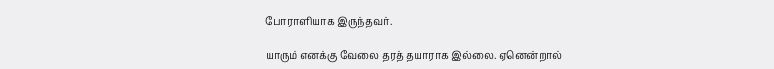போராளியாக இருந்தவர்.

யாரும் எனக்கு வேலை தரத் தயாராக இல்லை. ஏனென்றால்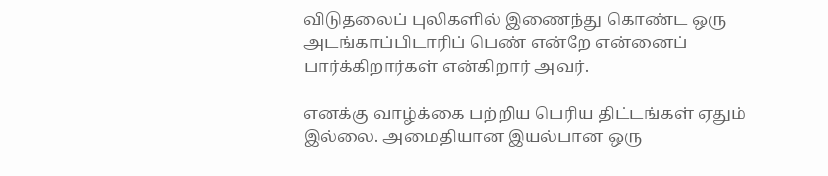விடுதலைப் புலிகளில் இணைந்து கொண்ட ஒரு அடங்காப்பிடாரிப் பெண் என்றே என்னைப் பார்க்கிறார்கள் என்கிறார் அவர்.

எனக்கு வாழ்க்கை பற்றிய பெரிய திட்டங்கள் ஏதும் இல்லை. அமைதியான இயல்பான ஒரு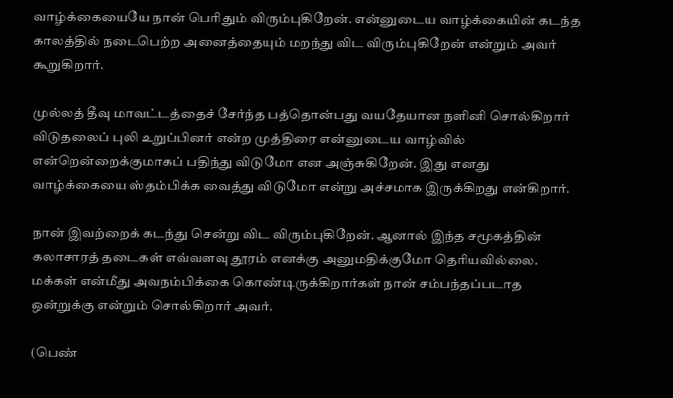வாழ்க்கையையே நான் பெரிதும் விரும்புகிறேன். என்னுடைய வாழ்க்கையின் கடந்த காலத்தில் நடைபெற்ற அனைத்தையும் மறந்து விட விரும்புகிறேன் என்றும் அவர் கூறுகிறார்.

முல்லத் தீவு மாவட்டத்தைச் சேர்ந்த பத்தொன்பது வயதேயான நளினி சொல்கிறார் விடுதலைப் புலி உறுப்பினர் என்ற முத்திரை என்னுடைய வாழ்வில் என்றென்றைக்குமாகப் பதிந்து விடுமோ என அஞ்சுகிறேன். இது எனது வாழ்க்கையை ஸ்தம்பிக்க வைத்து விடுமோ என்று அச்சமாக இருக்கிறது என்கிறார்.

நான் இவற்றைக் கடந்து சென்று விட விரும்புகிறேன். ஆனால் இந்த சமூகத்தின் கலாசாரத் தடைகள் எவ்வளவு தூரம் எனக்கு அனுமதிக்குமோ தெரியவில்லை. மக்கள் என்மீது அவநம்பிக்கை கொண்டிருக்கிறார்கள் நான் சம்பந்தப்படாத ஒன்றுக்கு என்றும் சொல்கிறார் அவர்.

(பெண்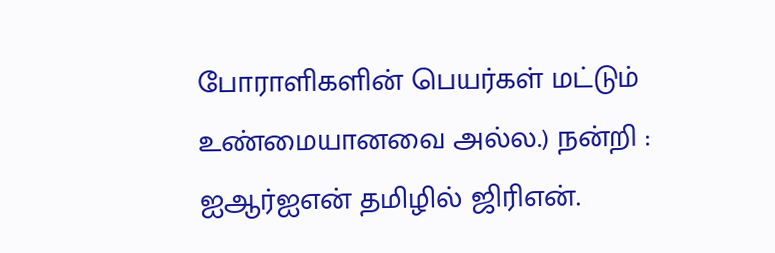போராளிகளின் பெயர்கள் மட்டும் உண்மையானவை அல்ல.) நன்றி : ஐஆர்ஐஎன் தமிழில் ஜிரிஎன்.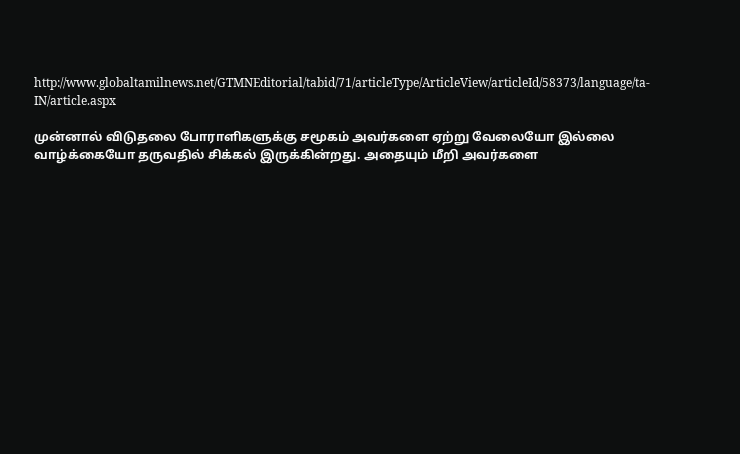http://www.globaltamilnews.net/GTMNEditorial/tabid/71/articleType/ArticleView/articleId/58373/language/ta-IN/article.aspx

முன்னால் விடுதலை போராளிகளுக்கு சமூகம் அவர்களை ஏற்று வேலையோ இல்லை வாழ்க்கையோ தருவதில் சிக்கல் இருக்கின்றது. அதையும் மீறி அவர்களை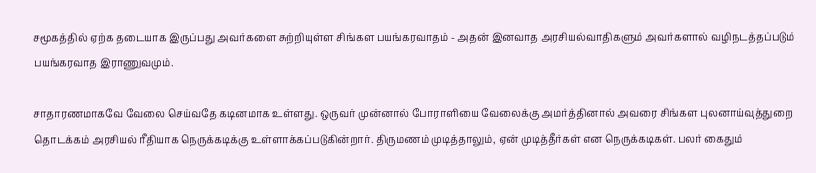சமூகத்தில் ஏற்க தடையாக இருப்பது அவர்களை சுற்றியுள்ள சிங்கள பயங்கரவாதம் - அதன் இனவாத அரசியல்வாதிகளும் அவர்களால் வழிநடத்தப்படும் பயங்கரவாத இராணுவமும்.

சாதாரணமாகவே வேலை செய்வதே கடினமாக உள்ளது. ஒருவர் முன்னால் போராளியை வேலைக்கு அமர்த்தினால் அவரை சிங்கள புலனாய்வுத்துறை தொடக்கம் அரசியல் ரீதியாக நெருக்கடிக்கு உள்ளாக்கப்படுகின்றார். திருமணம் முடித்தாலும், ஏன் முடித்தீர்கள் என நெருக்கடிகள். பலர் கைதும்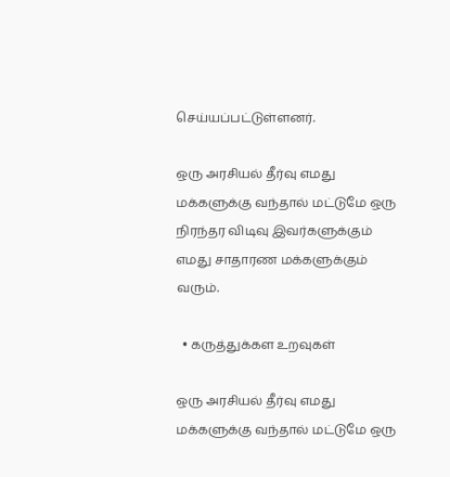செய்யப்பட்டுள்ளனர்.

ஒரு அரசியல் தீர்வு எமது மக்களுக்கு வந்தால் மட்டுமே ஒரு நிரந்தர விடிவு இவர்களுக்கும் எமது சாதாரண மக்களுக்கும் வரும்.

  • கருத்துக்கள உறவுகள்

ஒரு அரசியல் தீர்வு எமது மக்களுக்கு வந்தால் மட்டுமே ஒரு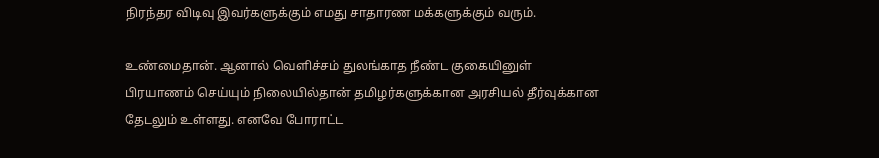நிரந்தர விடிவு இவர்களுக்கும் எமது சாதாரண மக்களுக்கும் வரும்.

உண்மைதான். ஆனால் வெளிச்சம் துலங்காத நீண்ட குகையினுள் பிரயாணம் செய்யும் நிலையில்தான் தமிழர்களுக்கான அரசியல் தீர்வுக்கான தேடலும் உள்ளது. எனவே போராட்ட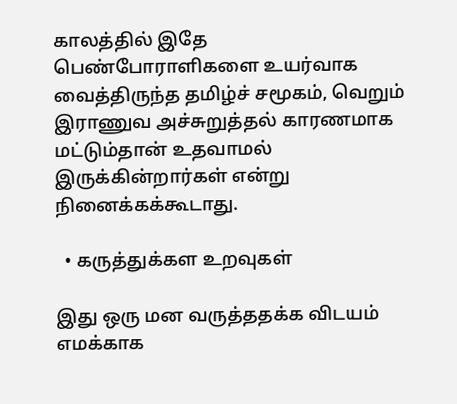காலத்தில் இதே பெண்போராளிகளை உயர்வாக வைத்திருந்த தமிழ்ச் சமூகம், வெறும் இராணுவ அச்சுறுத்தல் காரணமாக மட்டும்தான் உதவாமல் இருக்கின்றார்கள் என்று நினைக்கக்கூடாது.

  • கருத்துக்கள உறவுகள்

இது ஒரு மன வருத்ததக்க விடயம் எமக்காக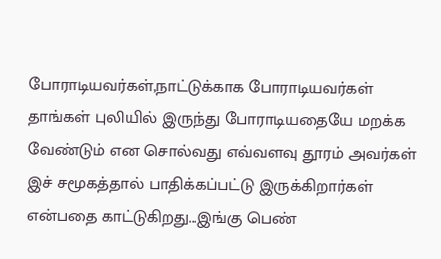போராடியவர்கள்,நாட்டுக்காக போராடியவர்கள் தாங்கள் புலியில் இருந்து போராடியதையே மறக்க வேண்டும் என சொல்வது எவ்வளவு தூரம் அவர்கள் இச் சமூகத்தால் பாதிக்கப்பட்டு இருக்கிறார்கள் என்பதை காட்டுகிறது...இங்கு பெண்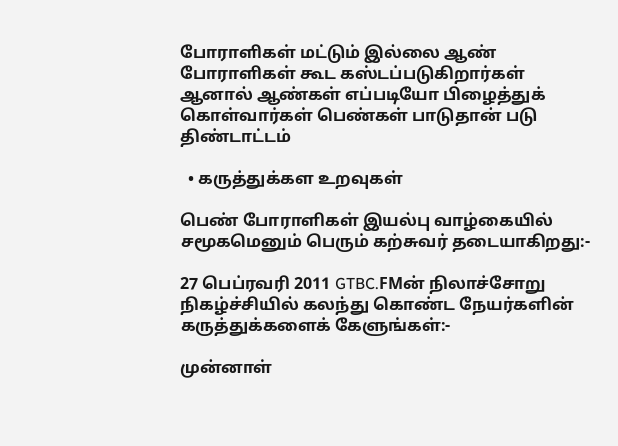போராளிகள் மட்டும் இல்லை ஆண் போராளிகள் கூட கஸ்டப்படுகிறார்கள் ஆனால் ஆண்கள் எப்படியோ பிழைத்துக் கொள்வார்கள் பெண்கள் பாடுதான் படு திண்டாட்டம்

  • கருத்துக்கள உறவுகள்

பெண் போராளிகள் இயல்பு வாழ்கையில் சமூகமெனும் பெரும் கற்சுவர் தடையாகிறது:-

27 பெப்ரவரி 2011 GTBC.FMன் நிலாச்சோறு நிகழ்ச்சியில் கலந்து கொண்ட நேயர்களின் கருத்துக்களைக் கேளுங்கள்:-

முன்னாள்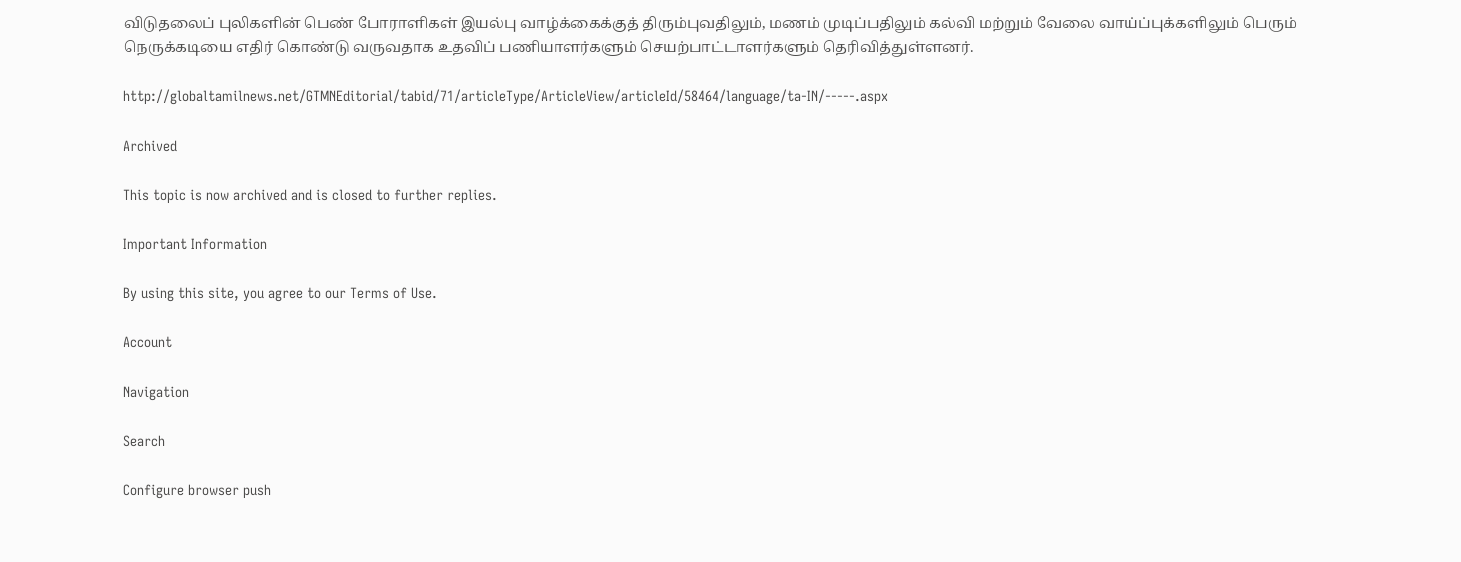விடுதலைப் புலிகளின் பெண் போராளிகள் இயல்பு வாழ்க்கைக்குத் திரும்புவதிலும், மணம் முடிப்பதிலும் கல்வி மற்றும் வேலை வாய்ப்புக்களிலும் பெரும் நெருக்கடியை எதிர் கொண்டு வருவதாக உதவிப் பணியாளர்களும் செயற்பாட்டாளர்களும் தெரிவித்துள்ளனர்.

http://globaltamilnews.net/GTMNEditorial/tabid/71/articleType/ArticleView/articleId/58464/language/ta-IN/-----.aspx

Archived

This topic is now archived and is closed to further replies.

Important Information

By using this site, you agree to our Terms of Use.

Account

Navigation

Search

Configure browser push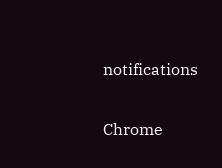notifications

Chrome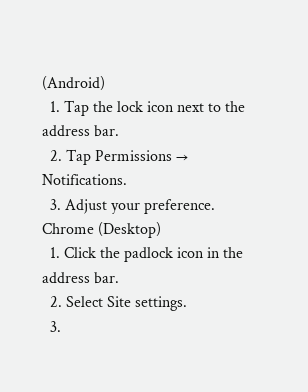(Android)
  1. Tap the lock icon next to the address bar.
  2. Tap Permissions → Notifications.
  3. Adjust your preference.
Chrome (Desktop)
  1. Click the padlock icon in the address bar.
  2. Select Site settings.
  3.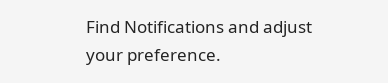Find Notifications and adjust your preference.